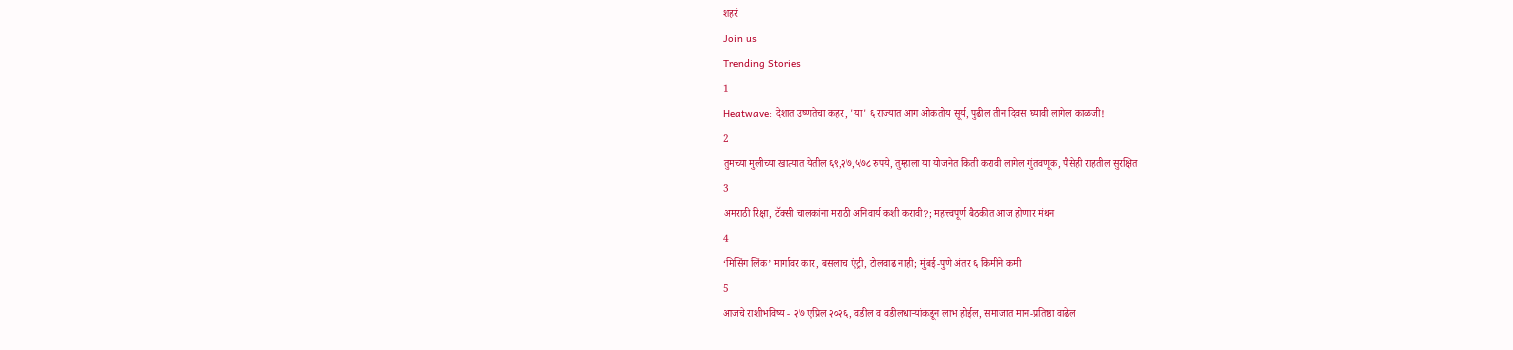शहरं
Join us
Trending Stories
1
Heatwave: देशात उष्णतेचा कहर, 'या' ६ राज्यात आग ओकतोय सूर्य, पुढील तीन दिवस घ्यावी लागेल काळजी!
2
तुमच्या मुलीच्या खात्यात येतील ६९,२७,५७८ रुपये, तुम्हाला या योजनेत किती करावी लागेल गुंतवणूक, पैसेही राहतील सुरक्षित
3
अमराठी रिक्षा, टॅक्सी चालकांना मराठी अनिवार्य कशी करावी?; महत्त्वपूर्ण बैठकीत आज होणार मंथन
4
‘मिसिंग लिंक’ मार्गावर कार, बसलाच एंट्री, टोलवाढ नाही; मुंबई-पुणे अंतर ६ किमीने कमी
5
आजचे राशीभविष्य - २७ एप्रिल २०२६, वडील व वडीलधार्‍यांकडून लाभ होईल, समाजात मान-प्रतिष्ठा वाढेल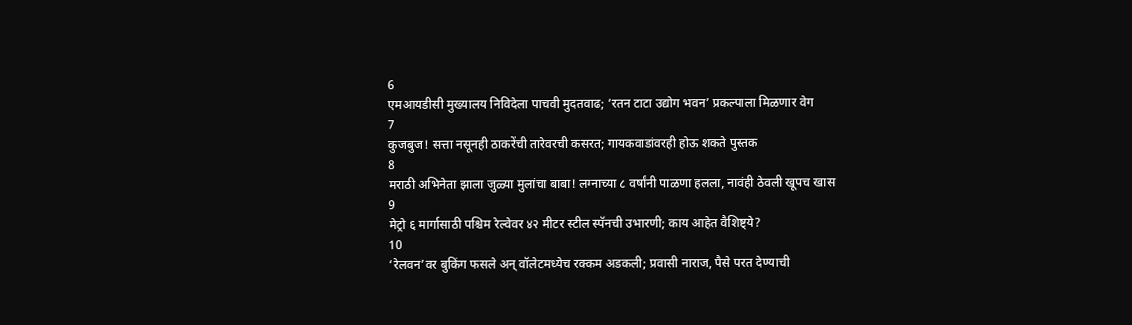6
एमआयडीसी मुख्यालय निविदेला पाचवी मुदतवाढ; ‘रतन टाटा उद्योग भवन’ प्रकल्पाला मिळणार वेग
7
कुजबुज! सत्ता नसूनही ठाकरेंची तारेवरची कसरत; गायकवाडांवरही होऊ शकते पुस्तक
8
मराठी अभिनेता झाला जुळ्या मुलांचा बाबा! लग्नाच्या ८ वर्षांनी पाळणा हलला, नावंही ठेवली खूपच खास
9
मेट्रो ६ मार्गासाठी पश्चिम रेल्वेवर ४२ मीटर स्टील स्पॅनची उभारणी; काय आहेत वैशिष्ट्ये?
10
‘रेलवन’वर बुकिंग फसले अन् वॉलेटमध्येच रक्कम अडकली; प्रवासी नाराज, पैसे परत देण्याची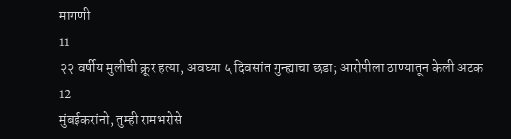मागणी
11
२२ वर्षीय मुलीची क्रूर हत्या, अवघ्या ५ दिवसांत गुन्ह्याचा छडा; आरोपीला ठाण्यातून केली अटक
12
मुंबईकरांनो, तुम्ही रामभरोसे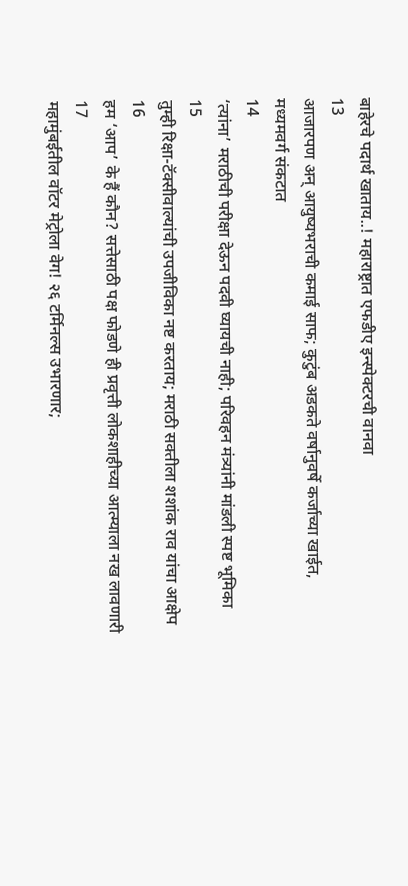बाहेरचे पदार्थ खाताय..! महाराष्ट्रात एफडीए इन्स्पेक्टरची वानवा
13
आजारपण अन् आयुष्यभराची कमाई साफ; कुटुंब अडकते वर्षानुवर्षे कर्जाच्या खाईत, मध्यमवर्ग संकटात
14
‘त्यांना’ मराठीची परीक्षा देऊन पदवी घ्यायची नाही; परिवहन मंत्र्यांनी मांडली स्पष्ट भूमिका
15
तुम्ही रिक्षा-टॅक्सीवाल्यांची उपजीविका नष्ट करताय; मराठी सक्तीला शशांक राव यांचा आक्षेप
16
हम ‘आप’ के हैं कौन? सत्तेसाठी पक्ष फोडणे ही प्रवृत्ती लोकशाहीच्या आत्म्याला नख लावणारी
17
महामुंबईतील वॉटर मेट्रोला वेग! २६ टर्मिनल्स उभारणार;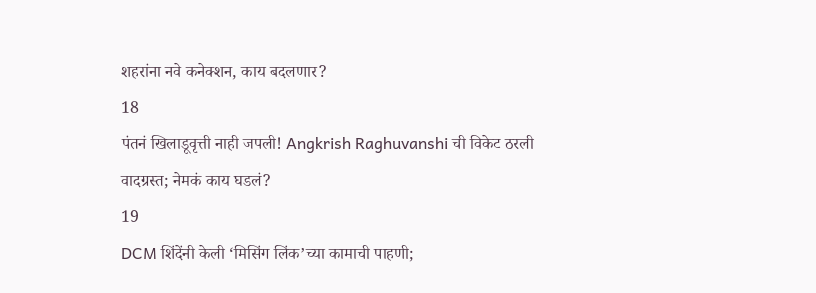शहरांना नवे कनेक्शन, काय बदलणार?
18
पंतनं खिलाडूवृत्ती नाही जपली! Angkrish Raghuvanshi ची विकेट ठरली वादग्रस्त; नेमकं काय घडलं?
19
DCM शिंदेंनी केली ‘मिसिंग लिंक’च्या कामाची पाहणी;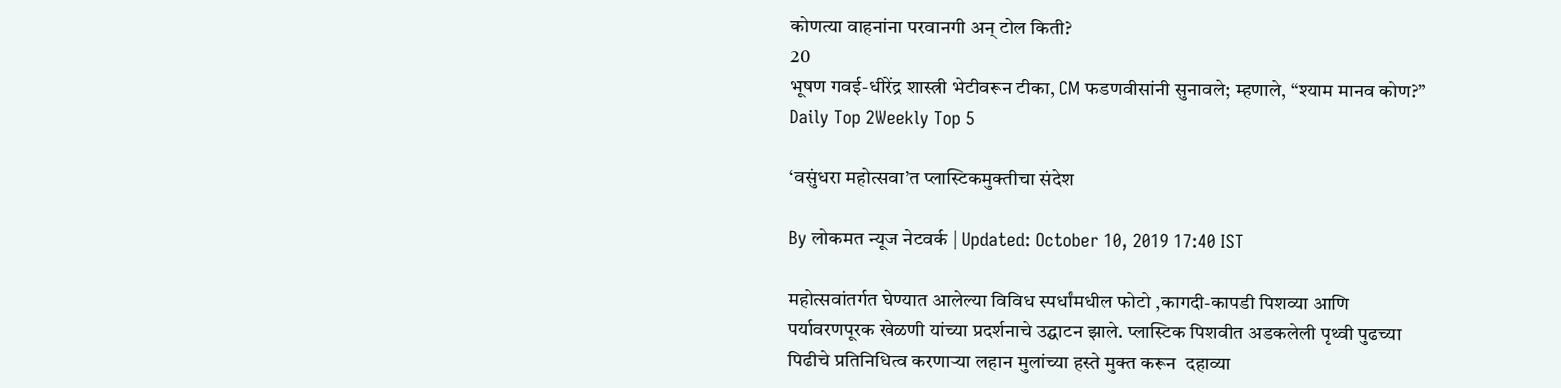कोणत्या वाहनांना परवानगी अन् टोल किती?
20
भूषण गवई-धीरेंद्र शास्त्री भेटीवरून टीका, CM फडणवीसांनी सुनावले; म्हणाले, “श्याम मानव कोण?”
Daily Top 2Weekly Top 5

‘वसुंधरा महोत्सवा’त प्लास्टिकमुक्तीचा संदेश

By लोकमत न्यूज नेटवर्क | Updated: October 10, 2019 17:40 IST

महोत्सवांतर्गत घेण्यात आलेल्या विविध स्पर्धांमधील फोटो ,कागदी-कापडी पिशव्या आणि पर्यावरणपूरक खेळणी यांच्या प्रदर्शनाचे उद्घाटन झाले. प्लास्टिक पिशवीत अडकलेली पृथ्वी पुढच्या पिढीचे प्रतिनिधित्व करणाऱ्या लहान मुलांच्या हस्ते मुक्त करून  दहाव्या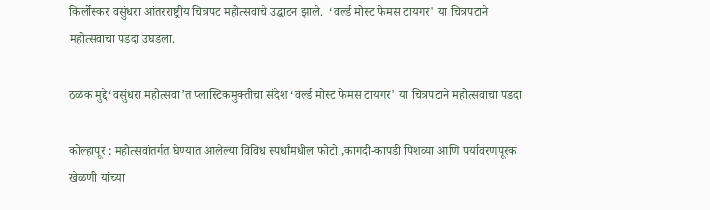किर्लोस्कर वसुंधरा आंतरराष्ट्रीय चित्रपट महोत्सवाचे उद्घाटन झाले.  ‘वर्ल्ड मोस्ट फेमस टायगर' या चित्रपटाने महोत्सवाचा पडदा उघडला.

ठळक मुद्दे‘वसुंधरा महोत्सवा’त प्लास्टिकमुक्तीचा संदेश ‘वर्ल्ड मोस्ट फेमस टायगर' या चित्रपटाने महोत्सवाचा पडदा

कोल्हापूर : महोत्सवांतर्गत घेण्यात आलेल्या विविध स्पर्धांमधील फोटो ,कागदी-कापडी पिशव्या आणि पर्यावरणपूरक खेळणी यांच्या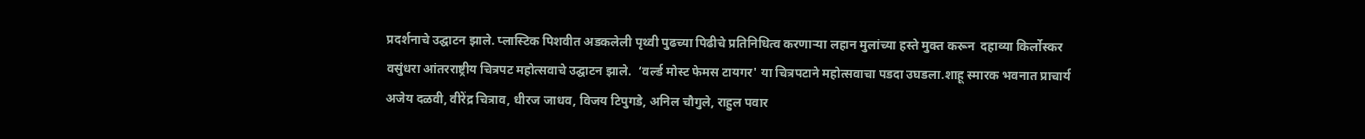प्रदर्शनाचे उद्घाटन झाले. प्लास्टिक पिशवीत अडकलेली पृथ्वी पुढच्या पिढीचे प्रतिनिधित्व करणाऱ्या लहान मुलांच्या हस्ते मुक्त करून  दहाव्या किर्लोस्कर वसुंधरा आंतरराष्ट्रीय चित्रपट महोत्सवाचे उद्घाटन झाले.  ‘वर्ल्ड मोस्ट फेमस टायगर' या चित्रपटाने महोत्सवाचा पडदा उघडला.शाहू स्मारक भवनात प्राचार्य अजेय दळवी, वीरेंद्र चित्राव, धीरज जाधव, विजय टिपुगडे, अनिल चौगुले, राहुल पवार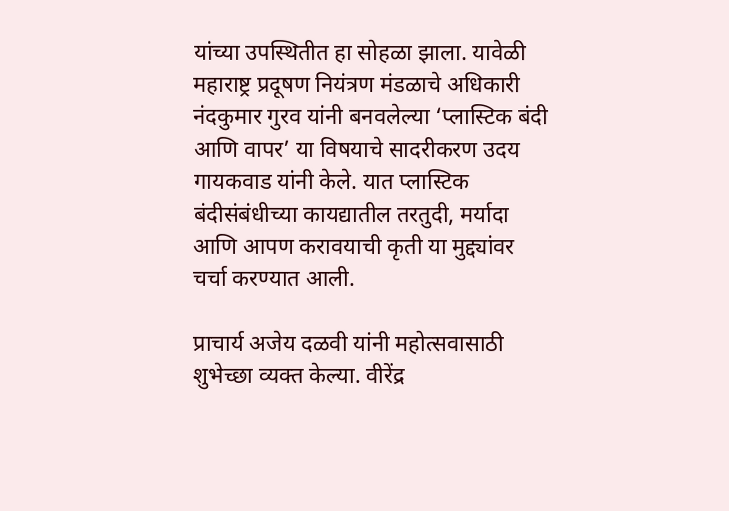यांच्या उपस्थितीत हा सोहळा झाला. यावेळी महाराष्ट्र प्रदूषण नियंत्रण मंडळाचे अधिकारी नंदकुमार गुरव यांनी बनवलेल्या ‘प्लास्टिक बंदी आणि वापर’ या विषयाचे सादरीकरण उदय गायकवाड यांनी केले. यात प्लास्टिक बंदीसंबंधीच्या कायद्यातील तरतुदी, मर्यादा आणि आपण करावयाची कृती या मुद्द्यांवर चर्चा करण्यात आली.

प्राचार्य अजेय दळवी यांनी महोत्सवासाठी शुभेच्छा व्यक्त केल्या. वीरेंद्र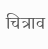चित्राव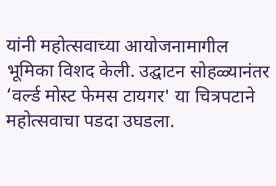यांनी महोत्सवाच्या आयोजनामागील भूमिका विशद केली. उद्घाटन सोहळ्यानंतर ‘वर्ल्ड मोस्ट फेमस टायगर' या चित्रपटाने महोत्सवाचा पडदा उघडला.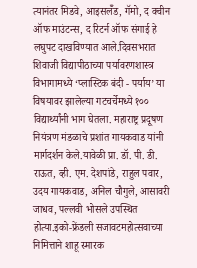त्यानंतर मिडवे, आइसलॅँड, गॅमो, द क्वीन ऑफ माउंटन्स, द रिटर्न ऑफ संगाई हे लघुपट दाखविण्यात आले.दिवसभरात शिवाजी विद्यापीठाच्या पर्यावरणशास्त्र विभागामध्ये ‘प्लास्टिक बंदी - पर्याय’ या विषयावर झालेल्या गटचर्चेमध्ये १०० विद्यार्थ्यांनी भाग घेतला. महाराष्ट्र प्रदूषण नियंत्रण मंडळाचे प्रशांत गायकवाड यांनी मार्गदर्शन केले.यावेळी प्रा. डॉ. पी. डी. राऊत, व्ही. एम. देशपांडे, राहुल पवार, उदय गायकवाड, अनिल चौगुले, आसावरी जाधव, पल्लवी भोसले उपस्थित होत्या.इको-फ्रेंडली सजावटमहोत्सवाच्या निमित्ताने शाहू स्मारक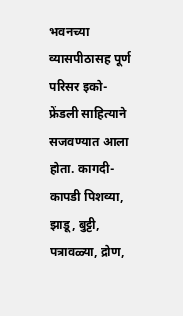भवनच्या व्यासपीठासह पूर्ण परिसर इको-फ्रेंडली साहित्याने सजवण्यात आला होता. कागदी-कापडी पिशव्या, झाडू, बुट्टी, पत्रावळ्या, द्रोण,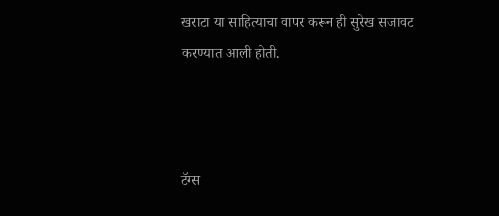खराटा या साहित्याचा वापर करून ही सुरेख सजावट करण्यात आली होती.



टॅग्स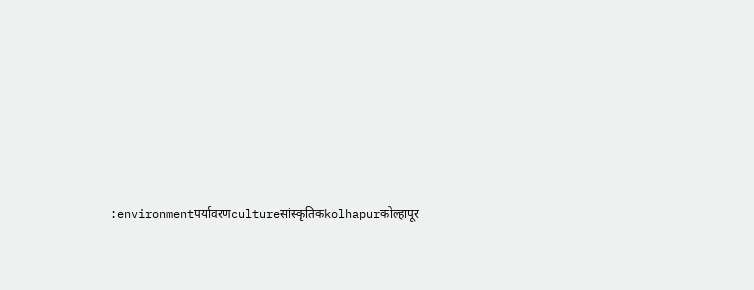:environmentपर्यावरणcultureसांस्कृतिकkolhapurकोल्हापूर